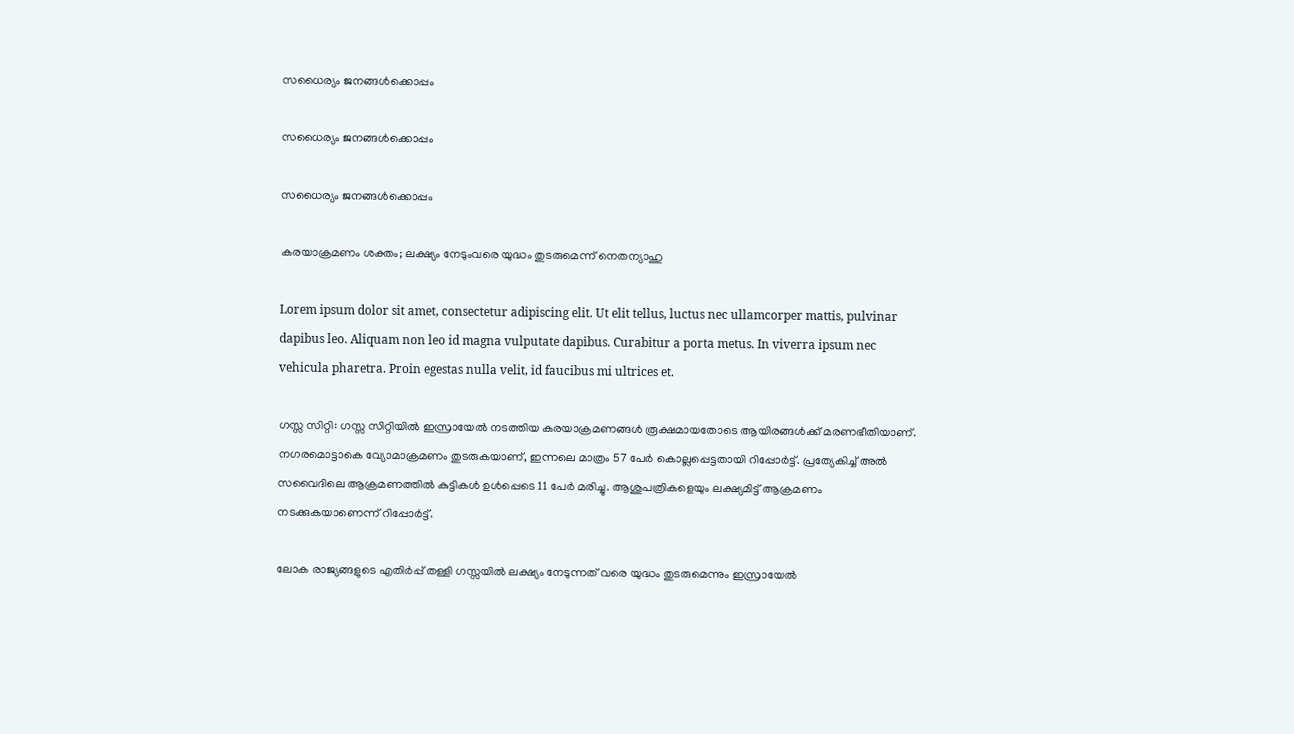സധൈര്യം ജനങ്ങൾക്കൊപ്പം

സധൈര്യം ജനങ്ങൾക്കൊപ്പം

സധൈര്യം ജനങ്ങൾക്കൊപ്പം

കരയാക്രമണം ശക്തം; ലക്ഷ്യം നേടുംവരെ യുദ്ധം തുടരുമെന്ന് നെതന്യാഹു

Lorem ipsum dolor sit amet, consectetur adipiscing elit. Ut elit tellus, luctus nec ullamcorper mattis, pulvinar dapibus leo. Aliquam non leo id magna vulputate dapibus. Curabitur a porta metus. In viverra ipsum nec vehicula pharetra. Proin egestas nulla velit, id faucibus mi ultrices et.

ഗസ്സ സിറ്റി: ഗസ്സ സിറ്റിയിൽ ഇസ്രായേൽ നടത്തിയ കരയാക്രമണങ്ങൾ രൂക്ഷമായതോടെ ആയിരങ്ങൾക്ക് മരണഭീതിയാണ്. നഗരമൊട്ടാകെ വ്യോമാക്രമണം തുടരുകയാണ്, ഇന്നലെ മാത്രം 57 പേർ കൊല്ലപ്പെട്ടതായി റിപ്പോർട്ട്. പ്രത്യേകിച്ച് അൽ സവൈദിലെ ആക്രമണത്തിൽ കുട്ടികൾ ഉൾപ്പെടെ 11 പേർ മരിച്ചു. ആശുപത്രികളെയും ലക്ഷ്യമിട്ട് ആക്രമണം നടക്കുകയാണെന്ന് റിപ്പോർട്ട്.

ലോക രാജ്യങ്ങളുടെ എതിർപ്പ് തള്ളി ഗസ്സയിൽ ലക്ഷ്യം നേടുന്നത് വരെ യുദ്ധം തുടരുമെന്നും ഇസ്രായേൽ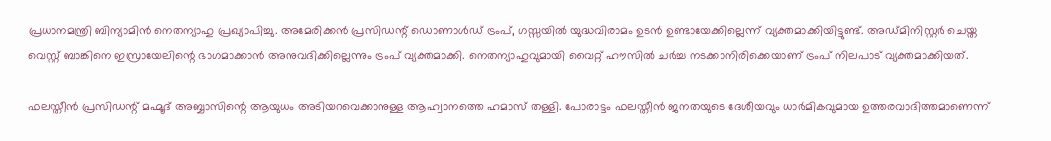പ്രധാനമന്ത്രി ബിന്യാമിൻ നെതന്യാഹു പ്രഖ്യാപിച്ചു. അമേരിക്കൻ പ്രസിഡന്റ് ഡൊണാൾഡ് ട്രംപ്, ഗസ്സയിൽ യുദ്ധവിരാമം ഉടൻ ഉണ്ടായേക്കില്ലെന്ന് വ്യക്തമാക്കിയിട്ടുണ്ട്. അഡ്മിനിസ്റ്റർ ചെയ്ത വെസ്റ്റ് ബാങ്കിനെ ഇസ്രായേലിന്റെ ഭാഗമാക്കാൻ അനുവദിക്കില്ലെന്നും ട്രംപ് വ്യക്തമാക്കി. നെതന്യാഹുവുമായി വൈറ്റ് ഹൗസിൽ ചർച്ച നടക്കാനിരിക്കെയാണ് ട്രംപ് നിലപാട് വ്യക്തമാക്കിയത്.

ഫലസ്തീൻ പ്രസിഡന്റ് മഹ്മൂദ് അബ്ബാസിന്റെ ആയുധം അടിയറവെക്കാനുള്ള ആഹ്വാനത്തെ ഹമാസ് തള്ളി. പോരാട്ടം ഫലസ്തീൻ ജനതയുടെ ദേശീയവും ധാർമികവുമായ ഉത്തരവാദിത്തമാണെന്ന്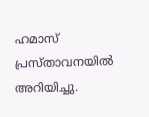ഹമാസ് പ്രസ്താവനയിൽ അറിയിച്ചു.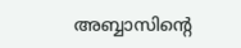അബ്ബാസിന്റെ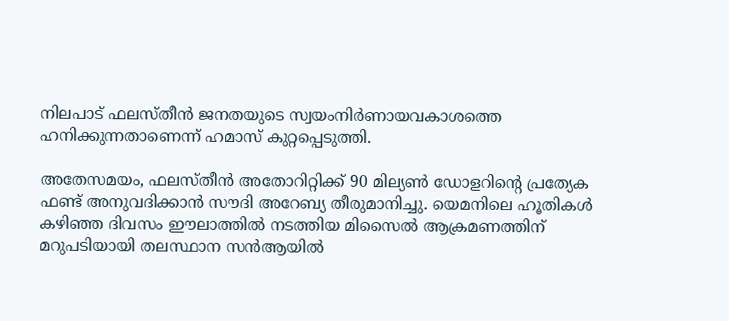നിലപാട് ഫലസ്തീൻ ജനതയുടെ സ്വയംനിർണായവകാശത്തെ ഹനിക്കുന്നതാണെന്ന് ഹമാസ് കുറ്റപ്പെടുത്തി.

അതേസമയം, ഫലസ്തീൻ അതോറിറ്റിക്ക് 90 മില്യൺ ഡോളറിന്റെ പ്രത്യേക ഫണ്ട് അനുവദിക്കാൻ സൗദി അറേബ്യ തീരുമാനിച്ചു. യെമനിലെ ഹൂതികൾ കഴിഞ്ഞ ദിവസം ഈലാത്തിൽ നടത്തിയ മിസൈൽ ആക്രമണത്തിന് മറുപടിയായി തലസ്ഥാന സൻആയിൽ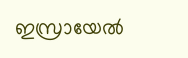ഇസ്രായേൽ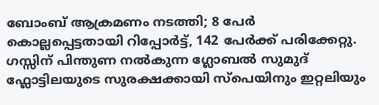ബോംബ് ആക്രമണം നടത്തി; 8 പേർ കൊല്ലപ്പെട്ടതായി റിപ്പോര്‍ട്ട്, 142 പേർക്ക് പരിക്കേറ്റു. ഗസ്സിന് പിന്തുണ നൽകുന്ന ഗ്ലോബൽ സുമുദ് ഫ്ലോട്ടിലയുടെ സുരക്ഷക്കായി സ്പെയിനും ഇറ്റലിയും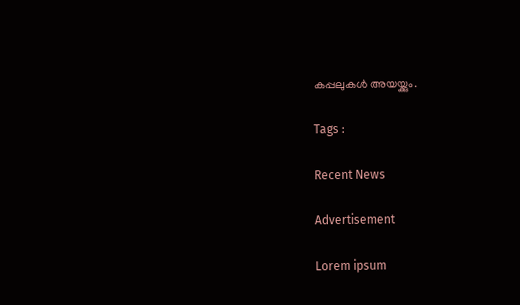കപ്പലുകൾ അയയ്ക്കും.

Tags :

Recent News

Advertisement

Lorem ipsum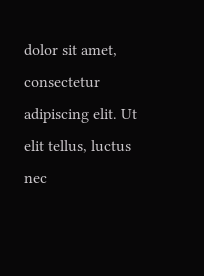dolor sit amet, consectetur adipiscing elit. Ut elit tellus, luctus nec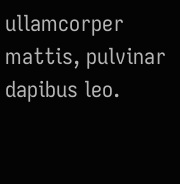ullamcorper mattis, pulvinar dapibus leo.